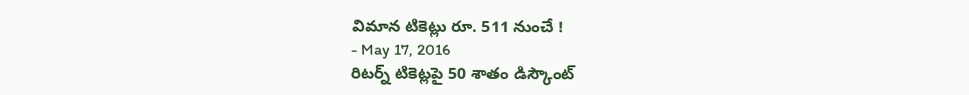విమాన టికెట్లు రూ. 511 నుంచే !
- May 17, 2016
రిటర్న్ టికెట్లపై 50 శాతం డిస్కౌంట్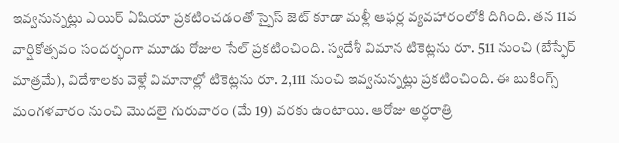ఇవ్వనున్నట్లు ఎయిర్ ఏషియా ప్రకటించడంతో స్పైస్ జెట్ కూడా మళ్లీ ఆఫర్ల వ్యవహారంలోకి దిగింది. తన 11వ వార్షికోత్సవం సందర్భంగా మూడు రోజుల సేల్ ప్రకటించింది. స్వదేశీ విమాన టికెట్లను రూ. 511 నుంచి (బేస్ఫేర్ మాత్రమే), విదేశాలకు వెళ్లే విమానాల్లో టికెట్లను రూ. 2,111 నుంచి ఇవ్వనున్నట్లు ప్రకటించింది. ఈ బుకింగ్స్ మంగళవారం నుంచి మొదలై గురువారం (మే 19) వరకు ఉంటాయి. ఆరోజు అర్ధరాత్రి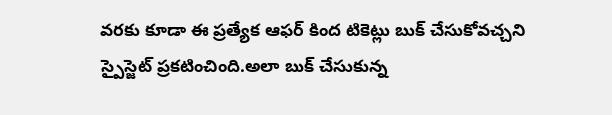వరకు కూడా ఈ ప్రత్యేక ఆఫర్ కింద టికెట్లు బుక్ చేసుకోవచ్చని స్పైస్జెట్ ప్రకటించింది.అలా బుక్ చేసుకున్న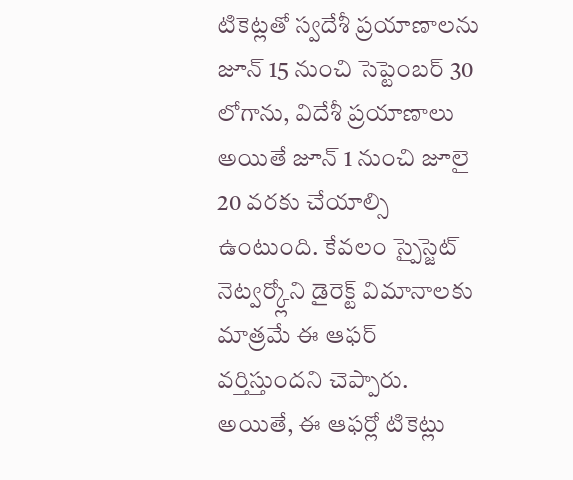టికెట్లతో స్వదేశీ ప్రయాణాలను జూన్ 15 నుంచి సెప్టెంబర్ 30 లోగాను, విదేశీ ప్రయాణాలు అయితే జూన్ 1 నుంచి జూలై 20 వరకు చేయాల్సి ఉంటుంది. కేవలం స్పైస్జెట్ నెట్వర్క్లోని డైరెక్ట్ విమానాలకు మాత్రమే ఈ ఆఫర్ వర్తిస్తుందని చెప్పారు. అయితే, ఈ ఆఫర్లో టికెట్లు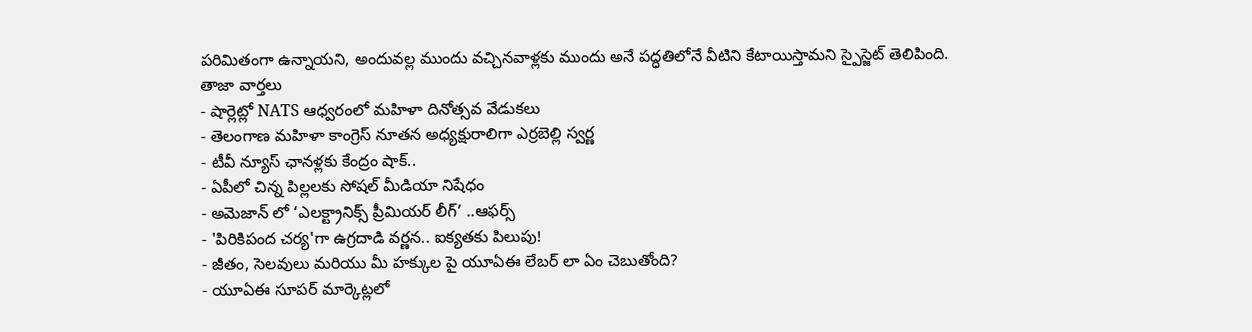పరిమితంగా ఉన్నాయని, అందువల్ల ముందు వచ్చినవాళ్లకు ముందు అనే పద్ధతిలోనే వీటిని కేటాయిస్తామని స్పైస్జెట్ తెలిపింది.
తాజా వార్తలు
- షార్లెట్లో NATS ఆధ్వరంలో మహిళా దినోత్సవ వేడుకలు
- తెలంగాణ మహిళా కాంగ్రెస్ నూతన అధ్యక్షురాలిగా ఎర్రబెల్లి స్వర్ణ
- టీవీ న్యూస్ ఛానళ్లకు కేంద్రం షాక్..
- ఏపీలో చిన్న పిల్లలకు సోషల్ మీడియా నిషేధం
- అమెజాన్ లో ‘ఎలక్ట్రానిక్స్ ప్రీమియర్ లీగ్’ ..ఆఫర్స్
- 'పిరికిపంద చర్య'గా ఉగ్రదాడి వర్ణన.. ఐక్యతకు పిలుపు!
- జీతం, సెలవులు మరియు మీ హక్కుల పై యూఏఈ లేబర్ లా ఏం చెబుతోంది?
- యూఏఈ సూపర్ మార్కెట్లలో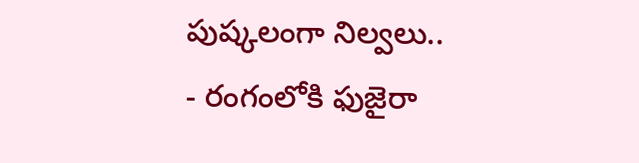పుష్కలంగా నిల్వలు..
- రంగంలోకి ఫుజైరా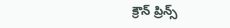క్రౌన్ ప్రిన్స్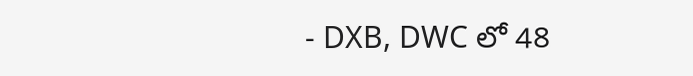- DXB, DWC లో 48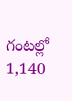గంటల్లో 1,140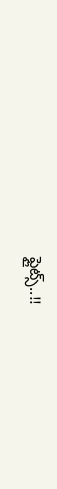ఫ్లైట్స్..!!